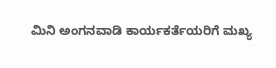ಮಿನಿ ಅಂಗನವಾಡಿ ಕಾರ್ಯಕರ್ತೆಯರಿಗೆ ಮಖ್ಯ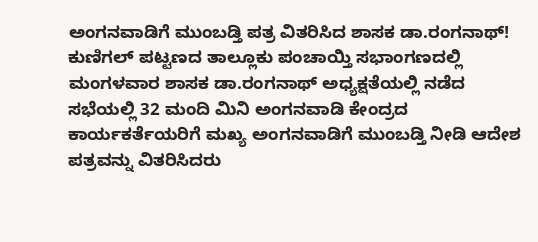ಅಂಗನವಾಡಿಗೆ ಮುಂಬಡ್ತಿ ಪತ್ರ ವಿತರಿಸಿದ ಶಾಸಕ ಡಾ.ರಂಗನಾಥ್!
ಕುಣಿಗಲ್ ಪಟ್ಟಣದ ತಾಲ್ಲೂಕು ಪಂಚಾಯ್ತಿ ಸಭಾಂಗಣದಲ್ಲಿ ಮಂಗಳವಾರ ಶಾಸಕ ಡಾ.ರಂಗನಾಥ್ ಅಧ್ಯಕ್ಷತೆಯಲ್ಲಿ ನಡೆದ ಸಭೆಯಲ್ಲಿ 32 ಮಂದಿ ಮಿನಿ ಅಂಗನವಾಡಿ ಕೇಂದ್ರದ ಕಾರ್ಯಕರ್ತೆಯರಿಗೆ ಮಖ್ಯ ಅಂಗನವಾಡಿಗೆ ಮುಂಬಡ್ತಿ ನೀಡಿ ಆದೇಶ ಪತ್ರವನ್ನು ವಿತರಿಸಿದರು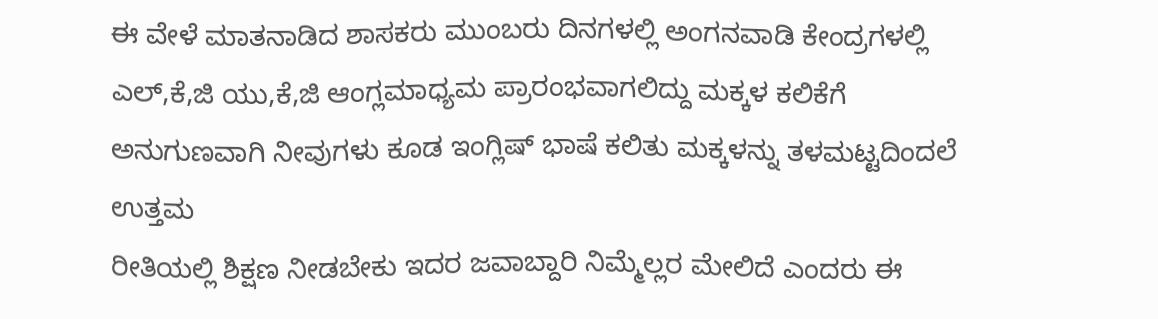ಈ ವೇಳೆ ಮಾತನಾಡಿದ ಶಾಸಕರು ಮುಂಬರು ದಿನಗಳಲ್ಲಿ ಅಂಗನವಾಡಿ ಕೇಂದ್ರಗಳಲ್ಲಿ ಎಲ್,ಕೆ,ಜಿ ಯು,ಕೆ,ಜಿ ಆಂಗ್ಲಮಾಧ್ಯಮ ಪ್ರಾರಂಭವಾಗಲಿದ್ದು ಮಕ್ಕಳ ಕಲಿಕೆಗೆ ಅನುಗುಣವಾಗಿ ನೀವುಗಳು ಕೂಡ ಇಂಗ್ಲಿಷ್ ಭಾಷೆ ಕಲಿತು ಮಕ್ಕಳನ್ನು ತಳಮಟ್ಟದಿಂದಲೆ ಉತ್ತಮ
ರೀತಿಯಲ್ಲಿ ಶಿಕ್ಷಣ ನೀಡಬೇಕು ಇದರ ಜವಾಬ್ದಾರಿ ನಿಮ್ಮೆಲ್ಲರ ಮೇಲಿದೆ ಎಂದರು ಈ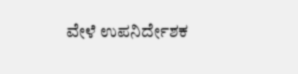ವೇಳೆ ಉಪನಿರ್ದೇಶಕ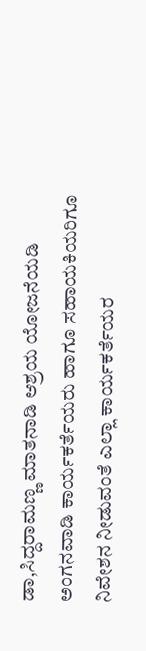ಡಾ,ಸಿದ್ದರಾಮಣ್ಣ ಮಾತನಾಡಿ ಆಶ್ರಯ ಯೋಜನೆಯಡಿ ಅಂಗನವಾಡಿ ಕಾರ್ಯಕರ್ತೆಯರು ಹಾಗೂ ಸಹಾಯಕಿಯರಿಗೂ ನಿವೇಶನ ನೀಡುವಂತೆ ಎಲ್ಲಾ ಕಾರ್ಯಕರ್ತೆಯರ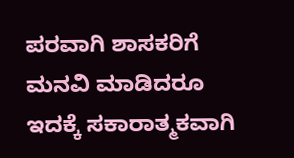ಪರವಾಗಿ ಶಾಸಕರಿಗೆ ಮನವಿ ಮಾಡಿದರೂ ಇದಕ್ಕೆ ಸಕಾರಾತ್ಮಕವಾಗಿ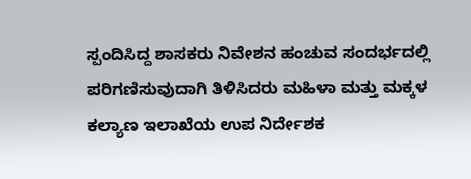ಸ್ಪಂದಿಸಿದ್ದ ಶಾಸಕರು ನಿವೇಶನ ಹಂಚುವ ಸಂದರ್ಭದಲ್ಲಿ ಪರಿಗಣಿಸುವುದಾಗಿ ತಿಳಿಸಿದರು ಮಹಿಳಾ ಮತ್ತು ಮಕ್ಕಳ ಕಲ್ಯಾಣ ಇಲಾಖೆಯ ಉಪ ನಿರ್ದೇಶಕ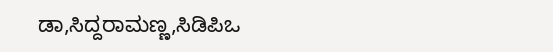ಡಾ,ಸಿದ್ದರಾಮಣ್ಣ,ಸಿಡಿಪಿಒ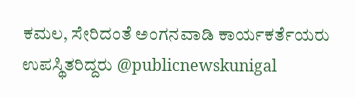ಕಮಲ, ಸೇರಿದಂತೆ ಅಂಗನವಾಡಿ ಕಾರ್ಯಕರ್ತೆಯರು ಉಪಸ್ಥಿತರಿದ್ದರು @publicnewskunigal